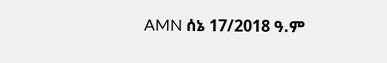AMN ሰኔ 17/2018 ዓ.ም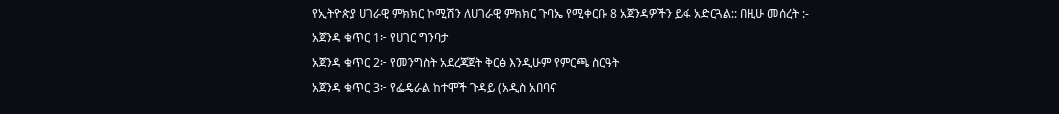የኢትዮጵያ ሀገራዊ ምክክር ኮሚሽን ለሀገራዊ ምክክር ጉባኤ የሚቀርቡ 8 አጀንዳዎችን ይፋ አድርጓል:: በዚሁ መሰረት :-
አጀንዳ ቁጥር 1፦ የሀገር ግንባታ
አጀንዳ ቁጥር 2፦ የመንግስት አደረጃጀት ቅርፅ እንዲሁም የምርጫ ስርዓት
አጀንዳ ቁጥር 3፦ የፌዴራል ከተሞች ጉዳይ (አዲስ አበባና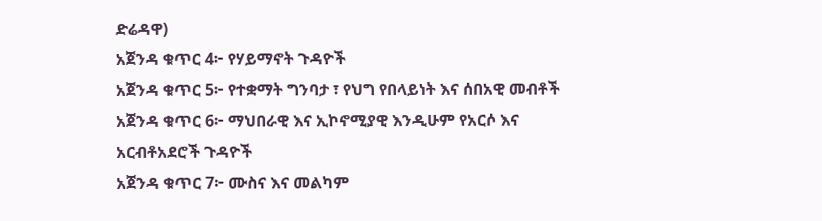ድሬዳዋ)
አጀንዳ ቁጥር 4፦ የሃይማኖት ጉዳዮች
አጀንዳ ቁጥር 5፦ የተቋማት ግንባታ ፣ የህግ የበላይነት እና ሰበአዊ መብቶች
አጀንዳ ቁጥር 6፦ ማህበራዊ እና ኢኮኖሚያዊ እንዲሁም የአርሶ እና አርብቶአደሮች ጉዳዮች
አጀንዳ ቁጥር 7፦ ሙስና እና መልካም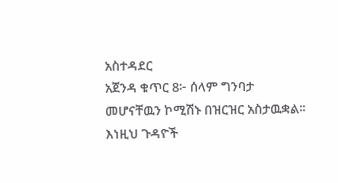አስተዳደር
አጀንዳ ቁጥር 8፦ ሰላም ግንባታ መሆናቸዉን ኮሚሽኑ በዝርዝር አስታዉቋል፡፡
እነዚህ ጉዳዮች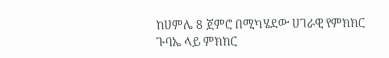ከሀምሌ 8 ጀምሮ በሚካሄደው ሀገራዊ የምክክር ጉባኤ ላይ ምክክር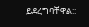ይደረግባቸዋል::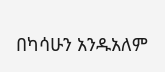በካሳሁን አንዱአለም